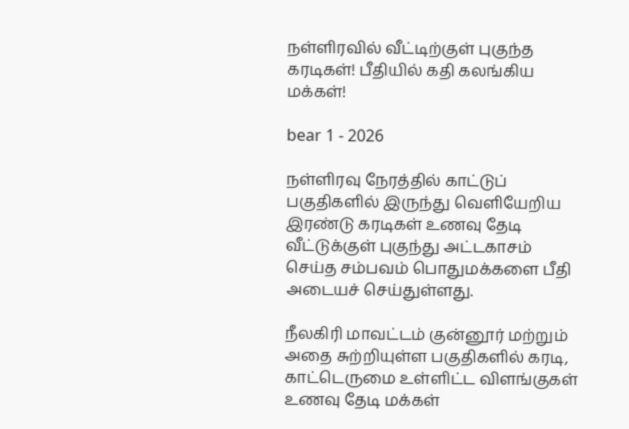நள்ளிரவில் வீட்டிற்குள் புகுந்த கரடிகள்! பீதியில் கதி கலங்கிய மக்கள்!

bear 1 - 2026

நள்ளிரவு நேரத்தில் காட்டுப் பகுதிகளில் இருந்து வெளியேறிய இரண்டு கரடிகள் உணவு தேடி வீட்டுக்குள் புகுந்து அட்டகாசம் செய்த சம்பவம் பொதுமக்களை பீதி அடையச் செய்துள்ளது.

நீலகிரி மாவட்டம் குன்னூர் மற்றும் அதை சுற்றியுள்ள பகுதிகளில் கரடி, காட்டெருமை உள்ளிட்ட விளங்குகள் உணவு தேடி மக்கள்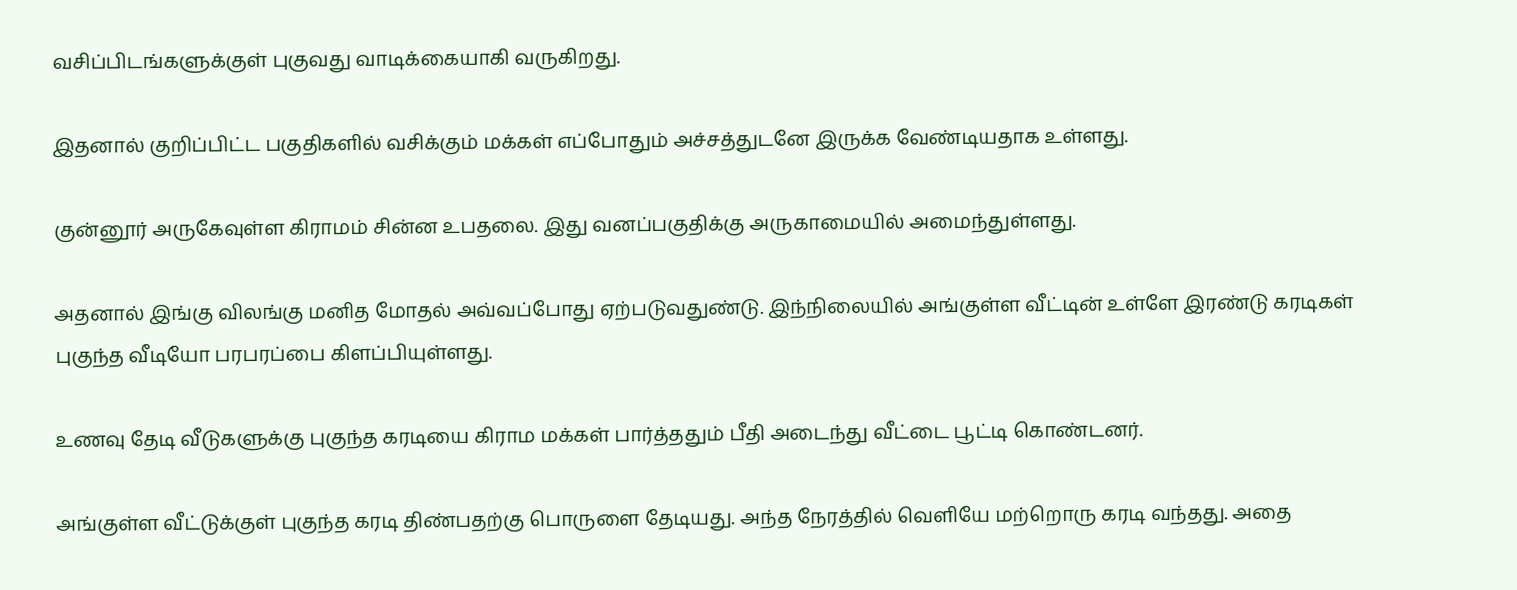வசிப்பிடங்களுக்குள் புகுவது வாடிக்கையாகி வருகிறது.

இதனால் குறிப்பிட்ட பகுதிகளில் வசிக்கும் மக்கள் எப்போதும் அச்சத்துடனே இருக்க வேண்டியதாக உள்ளது.

குன்னூர் அருகேவுள்ள கிராமம் சின்ன உபதலை. இது வனப்பகுதிக்கு அருகாமையில் அமைந்துள்ளது.

அதனால் இங்கு விலங்கு மனித மோதல் அவ்வப்போது ஏற்படுவதுண்டு. இந்நிலையில் அங்குள்ள வீட்டின் உள்ளே இரண்டு கரடிகள் புகுந்த வீடியோ பரபரப்பை கிளப்பியுள்ளது.

உணவு தேடி வீடுகளுக்கு புகுந்த கரடியை கிராம மக்கள் பார்த்ததும் பீதி அடைந்து வீட்டை பூட்டி கொண்டனர்.

அங்குள்ள வீட்டுக்குள் புகுந்த கரடி திண்பதற்கு பொருளை தேடியது. அந்த நேரத்தில் வெளியே மற்றொரு கரடி வந்தது. அதை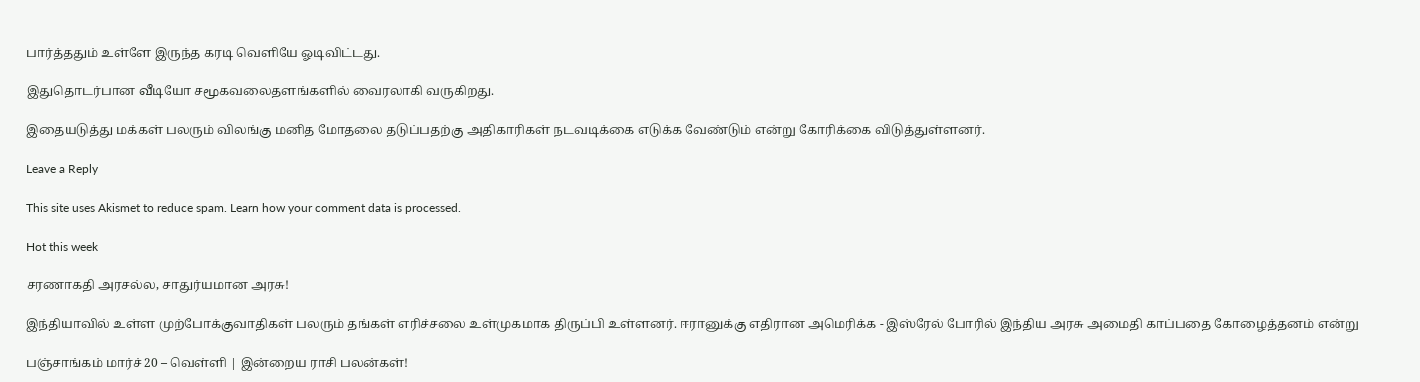பார்த்ததும் உள்ளே இருந்த கரடி வெளியே ஓடிவிட்டது.

இதுதொடர்பான வீடியோ சமூகவலைதளங்களில் வைரலாகி வருகிறது.

இதையடுத்து மக்கள் பலரும் விலங்கு மனித மோதலை தடுப்பதற்கு அதிகாரிகள் நடவடிக்கை எடுக்க வேண்டும் என்று கோரிக்கை விடுத்துள்ளனர்.

Leave a Reply

This site uses Akismet to reduce spam. Learn how your comment data is processed.

Hot this week

சரணாகதி அரசல்ல, சாதுர்யமான அரசு!

இந்தியாவில் உள்ள முற்போக்குவாதிகள் பலரும் தங்கள் எரிச்சலை உள்முகமாக திருப்பி உள்ளனர். ஈரானுக்கு எதிரான அமெரிக்க - இஸ்ரேல் போரில் இந்திய அரசு அமைதி காப்பதை கோழைத்தனம் என்று

பஞ்சாங்கம் மார்ச் 20 – வெள்ளி | இன்றைய ராசி பலன்கள்!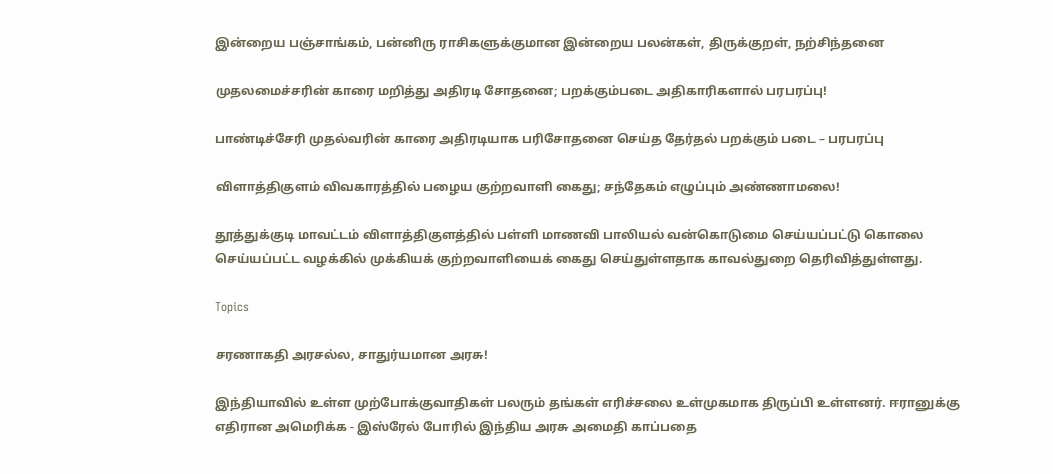இன்றைய பஞ்சாங்கம், பன்னிரு ராசிகளுக்குமான இன்றைய பலன்கள், திருக்குறள், நற்சிந்தனை

முதலமைச்சரின் காரை மறித்து அதிரடி சோதனை; பறக்கும்படை அதிகாரிகளால் பரபரப்பு!

பாண்டிச்சேரி முதல்வரின் காரை அதிரடியாக பரிசோதனை செய்த தேர்தல் பறக்கும் படை – பரபரப்பு

விளாத்திகுளம் விவகாரத்தில் பழைய குற்றவாளி கைது; சந்தேகம் எழுப்பும் அண்ணாமலை!

தூத்துக்குடி மாவட்டம் விளாத்திகுளத்தில் பள்ளி மாணவி பாலியல் வன்கொடுமை செய்யப்பட்டு கொலை செய்யப்பட்ட வழக்கில் முக்கியக் குற்றவாளியைக் கைது செய்துள்ளதாக காவல்துறை தெரிவித்துள்ளது.

Topics

சரணாகதி அரசல்ல, சாதுர்யமான அரசு!

இந்தியாவில் உள்ள முற்போக்குவாதிகள் பலரும் தங்கள் எரிச்சலை உள்முகமாக திருப்பி உள்ளனர். ஈரானுக்கு எதிரான அமெரிக்க - இஸ்ரேல் போரில் இந்திய அரசு அமைதி காப்பதை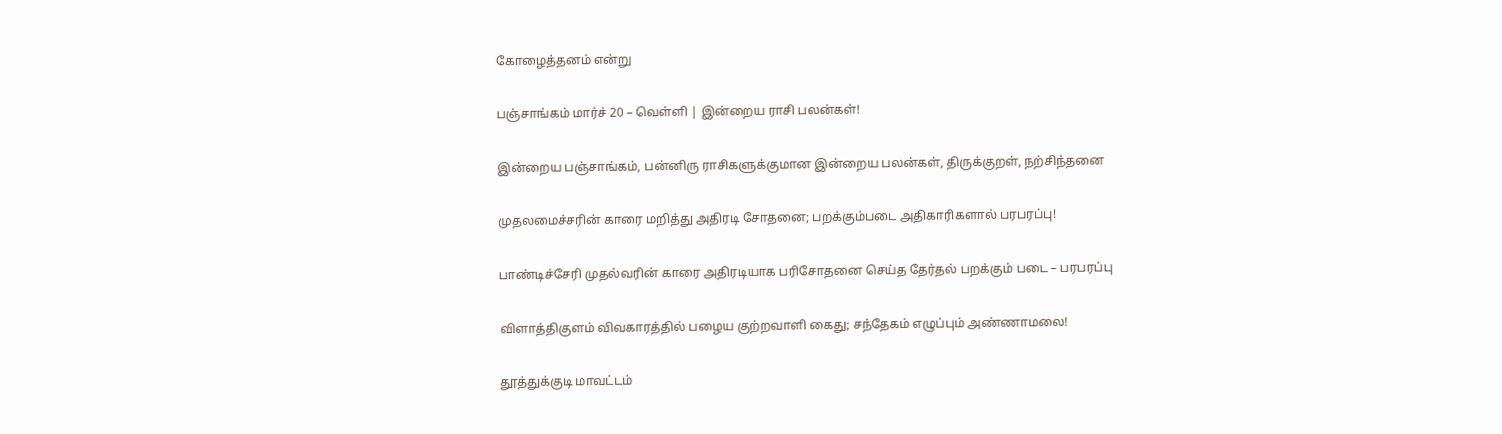கோழைத்தனம் என்று

பஞ்சாங்கம் மார்ச் 20 – வெள்ளி | இன்றைய ராசி பலன்கள்!

இன்றைய பஞ்சாங்கம், பன்னிரு ராசிகளுக்குமான இன்றைய பலன்கள், திருக்குறள், நற்சிந்தனை

முதலமைச்சரின் காரை மறித்து அதிரடி சோதனை; பறக்கும்படை அதிகாரிகளால் பரபரப்பு!

பாண்டிச்சேரி முதல்வரின் காரை அதிரடியாக பரிசோதனை செய்த தேர்தல் பறக்கும் படை – பரபரப்பு

விளாத்திகுளம் விவகாரத்தில் பழைய குற்றவாளி கைது; சந்தேகம் எழுப்பும் அண்ணாமலை!

தூத்துக்குடி மாவட்டம்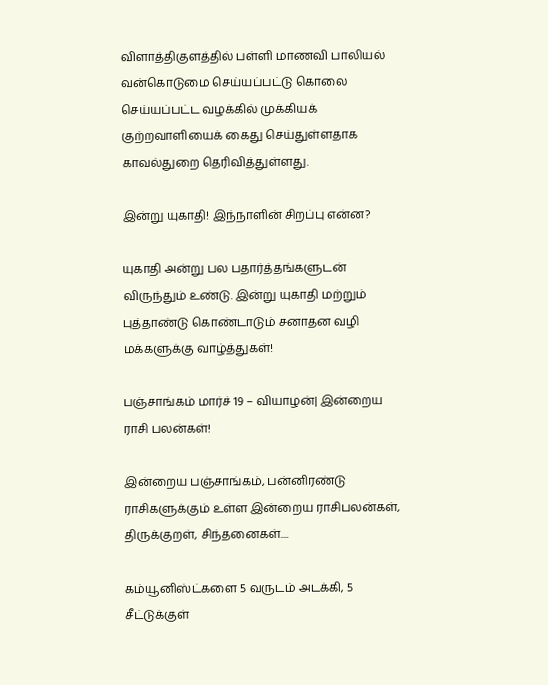விளாத்திகுளத்தில் பள்ளி மாணவி பாலியல் வன்கொடுமை செய்யப்பட்டு கொலை செய்யப்பட்ட வழக்கில் முக்கியக் குற்றவாளியைக் கைது செய்துள்ளதாக காவல்துறை தெரிவித்துள்ளது.

இன்று யுகாதி! இந்நாளின் சிறப்பு என்ன?

யுகாதி அன்று பல பதார்த்தங்களுடன் விருந்தும் உண்டு. இன்று யுகாதி மற்றும் புத்தாண்டு கொண்டாடும் சனாதன வழி மக்களுக்கு வாழ்த்துகள்!

பஞ்சாங்கம் மார்ச் 19 – வியாழன்| இன்றைய ராசி பலன்கள்!

இன்றைய பஞ்சாங்கம், பன்னிரண்டு ராசிகளுக்கும் உள்ள இன்றைய ராசிபலன்கள், திருக்குறள், சிந்தனைகள்....

கம்யூனிஸ்ட்களை 5 வருடம் அடக்கி, 5 சீட்டுக்குள்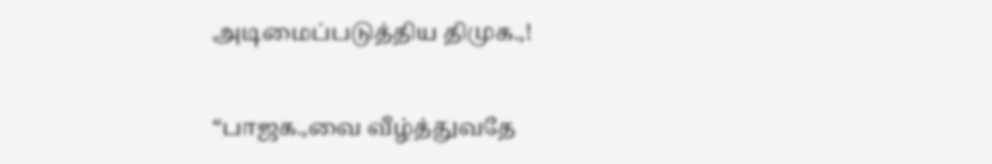அடிமைப்படுத்திய திமுக.,!

“பாஜக.,வை வீழ்த்துவதே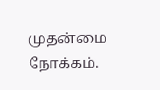முதன்மை நோக்கம்.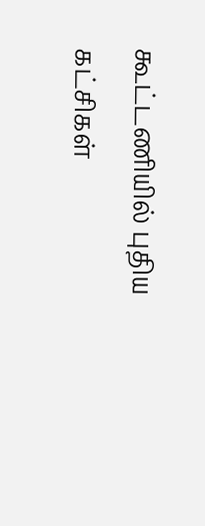கூட்டணியில் புதிய கட்சிகள்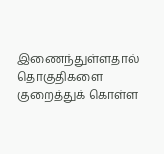இணைந்துள்ளதால் தொகுதிகளை குறைத்துக் கொள்ள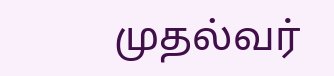முதல்வர்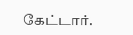கேட்டார்.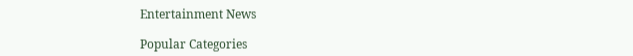Entertainment News

Popular Categories